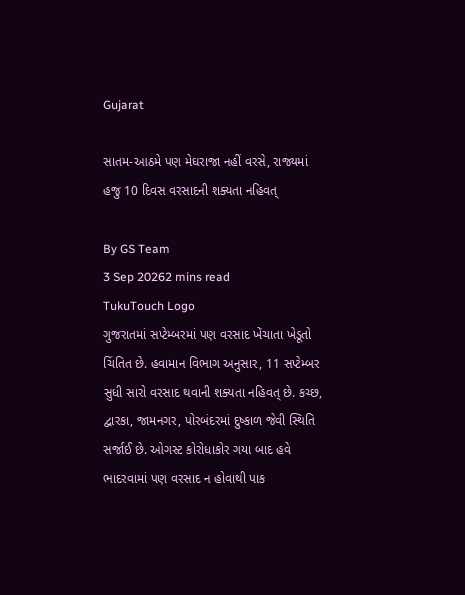Gujarat

સાતમ-આઠમે પણ મેઘરાજા નહીં વરસે, રાજ્યમાં હજુ 10 દિવસ વરસાદની શક્યતા નહિવત્

By GS Team
3 Sep 20262 mins read
TukuTouch Logo
ગુજરાતમાં સપ્ટેમ્બરમાં પણ વરસાદ ખેંચાતા ખેડૂતો ચિંતિત છે. હવામાન વિભાગ અનુસાર, 11 સપ્ટેમ્બર સુધી સારો વરસાદ થવાની શક્યતા નહિવત્ છે. કચ્છ, દ્વારકા, જામનગર, પોરબંદરમાં દુષ્કાળ જેવી સ્થિતિ સર્જાઈ છે. ઓગસ્ટ કોરોધાકોર ગયા બાદ હવે ભાદરવામાં પણ વરસાદ ન હોવાથી પાક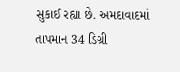સુકાઈ રહ્યા છે. અમદાવાદમાં તાપમાન 34 ડિગ્રી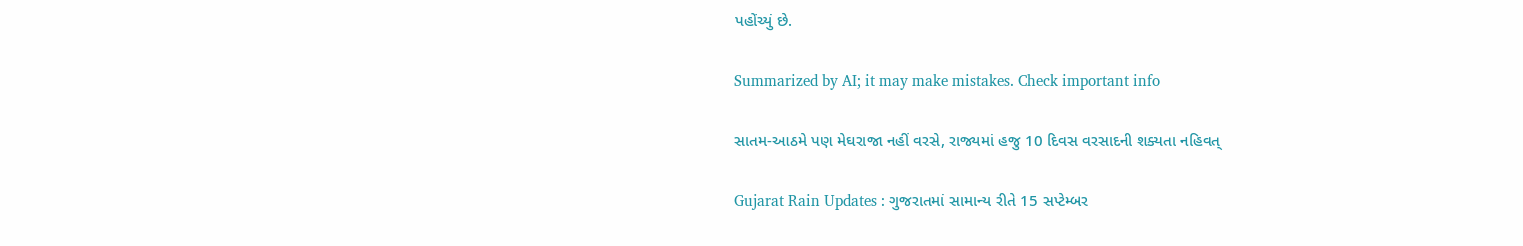પહોંચ્યું છે.

Summarized by AI; it may make mistakes. Check important info

સાતમ-આઠમે પણ મેઘરાજા નહીં વરસે, રાજ્યમાં હજુ 10 દિવસ વરસાદની શક્યતા નહિવત્

Gujarat Rain Updates : ગુજરાતમાં સામાન્ય રીતે 15 સપ્ટેમ્બર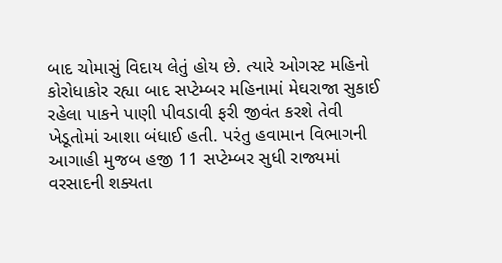બાદ ચોમાસું વિદાય લેતું હોય છે. ત્યારે ઓગસ્ટ મહિનો કોરોધાકોર રહ્યા બાદ સપ્ટેમ્બર મહિનામાં મેઘરાજા સુકાઈ રહેલા પાકને પાણી પીવડાવી ફરી જીવંત કરશે તેવી ખેડૂતોમાં આશા બંધાઈ હતી. પરંતુ હવામાન વિભાગની આગાહી મુજબ હજી 11 સપ્ટેમ્બર સુધી રાજ્યમાં વરસાદની શક્યતા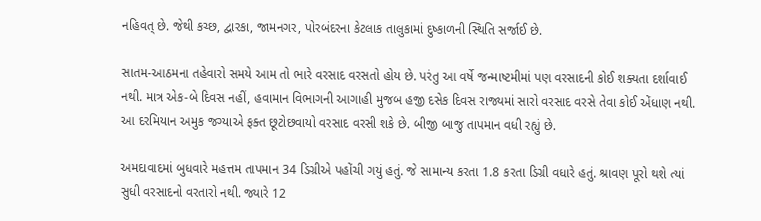નહિવત્ છે. જેથી કચ્છ, દ્વારકા, જામનગર, પોરબંદરના કેટલાક તાલુકામાં દુષ્કાળની સ્થિતિ સર્જાઈ છે.

સાતમ-આઠમના તહેવારો સમયે આમ તો ભારે વરસાદ વરસતો હોય છે. પરંતુ આ વર્ષે જન્માષ્ટમીમાં પણ વરસાદની કોઈ શક્યતા દર્શાવાઈ નથી. માત્ર એક-બે દિવસ નહીં, હવામાન વિભાગની આગાહી મુજબ હજી દસેક દિવસ રાજ્યમાં સારો વરસાદ વરસે તેવા કોઈ એંધાણ નથી. આ દરમિયાન અમુક જગ્યાએ ફક્ત છૂટોછવાયો વરસાદ વરસી શકે છે. બીજી બાજુ તાપમાન વધી રહ્યું છે.

અમદાવાદમાં બુધવારે મહત્તમ તાપમાન 34 ડિગ્રીએ પહોંચી ગયું હતું. જે સામાન્ય કરતા 1.8 કરતા ડિગ્રી વધારે હતું. શ્રાવણ પૂરો થશે ત્યાં સુધી વરસાદનો વરતારો નથી. જ્યારે 12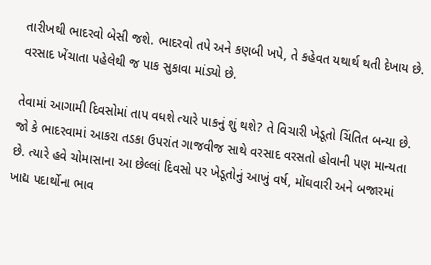તારીખથી ભાદરવો બેસી જશે. ભાદરવો તપે અને કણબી ખપે, તે કહેવત યથાર્થ થતી દેખાય છે. વરસાદ ખેંચાતા પહેલેથી જ પાક સુકાવા માંડ્યો છે.

તેવામાં આગામી દિવસોમાં તાપ વધશે ત્યારે પાકનું શું થશે? તે વિચારી ખેડૂતો ચિંતિત બન્યા છે. જો કે ભાદરવામાં આકરા તડકા ઉપરાંત ગાજવીજ સાથે વરસાદ વરસતો હોવાની પણ માન્યતા છે. ત્યારે હવે ચોમાસાના આ છેલ્લાં દિવસો પર ખેડૂતોનું આખું વર્ષ, મોંઘવારી અને બજારમાં ખાદ્ય પદાર્થોના ભાવ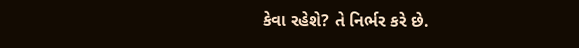કેવા રહેશે? તે નિર્ભર કરે છે.